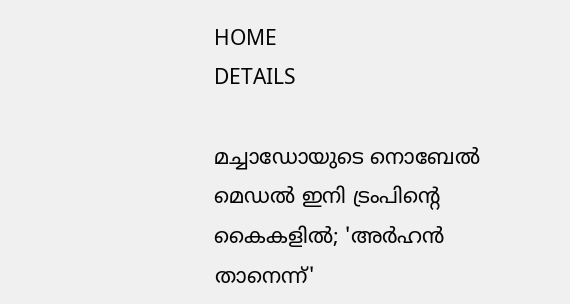HOME
DETAILS

മച്ചാഡോയുടെ നൊബേൽ മെഡൽ ഇനി ട്രംപിന്റെ കൈകളിൽ; 'അർഹൻ താനെന്ന്'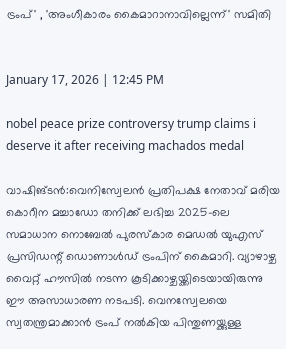ട്രംപ്' , 'അംഗീകാരം കൈമാറാനാവില്ലെന്ന്' സമിതി


January 17, 2026 | 12:45 PM

nobel peace prize controversy trump claims i deserve it after receiving machados medal

വാഷിങ്ടൻ:വെനിസ്വേലൻ പ്രതിപക്ഷ നേതാവ് മരിയ കൊറീന മച്ചാഡോ തനിക്ക് ലഭിച്ച 2025-ലെ സമാധാന നൊബേൽ പുരസ്കാര മെഡൽ യുഎസ് പ്രസിഡന്റ് ഡൊണാൾഡ് ട്രംപിന് കൈമാറി. വ്യാഴാഴ്ച വൈറ്റ് ഹൗസിൽ നടന്ന കൂടിക്കാഴ്ചയ്ക്കിടെയായിരുന്നു ഈ അസാധാരണ നടപടി. വെനസ്വേലയെ സ്വതന്ത്രമാക്കാൻ ട്രംപ് നൽകിയ പിന്തുണയ്ക്കുള്ള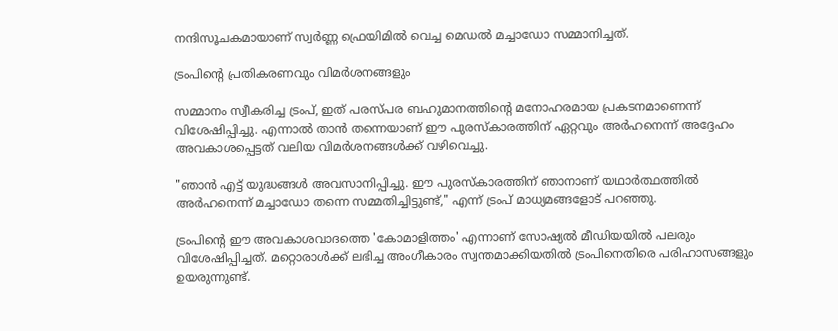നന്ദിസൂചകമായാണ് സ്വർണ്ണ ഫ്രെയിമിൽ വെച്ച മെഡൽ മച്ചാഡോ സമ്മാനിച്ചത്.

ട്രംപിന്റെ പ്രതികരണവും വിമർശനങ്ങളും

സമ്മാനം സ്വീകരിച്ച ട്രംപ്, ഇത് പരസ്പര ബഹുമാനത്തിന്റെ മനോഹരമായ പ്രകടനമാണെന്ന് വിശേഷിപ്പിച്ചു. എന്നാൽ താൻ തന്നെയാണ് ഈ പുരസ്കാരത്തിന് ഏറ്റവും അർഹനെന്ന് അദ്ദേഹം അവകാശപ്പെട്ടത് വലിയ വിമർശനങ്ങൾക്ക് വഴിവെച്ചു.

"ഞാൻ എട്ട് യുദ്ധങ്ങൾ അവസാനിപ്പിച്ചു. ഈ പുരസ്കാരത്തിന് ഞാനാണ് യഥാർത്ഥത്തിൽ അർഹനെന്ന് മച്ചാഡോ തന്നെ സമ്മതിച്ചിട്ടുണ്ട്," എന്ന് ട്രംപ് മാധ്യമങ്ങളോട് പറഞ്ഞു.

ട്രംപിന്റെ ഈ അവകാശവാദത്തെ 'കോമാളിത്തം' എന്നാണ് സോഷ്യൽ മീഡിയയിൽ പലരും വിശേഷിപ്പിച്ചത്. മറ്റൊരാൾക്ക് ലഭിച്ച അംഗീകാരം സ്വന്തമാക്കിയതിൽ ട്രംപിനെതിരെ പരിഹാസങ്ങളും ഉയരുന്നുണ്ട്.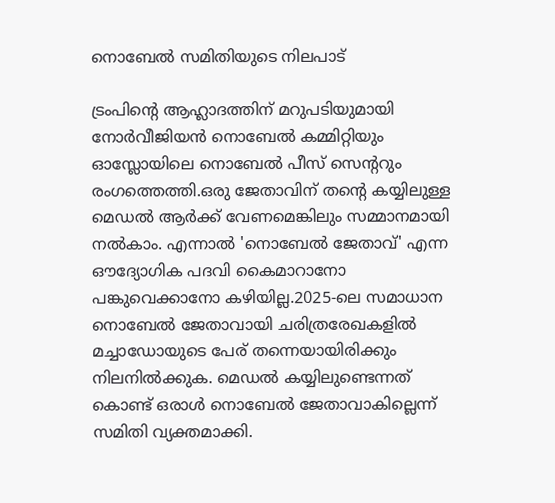നൊബേൽ സമിതിയുടെ നിലപാട്

ട്രംപിന്റെ ആഹ്ലാദത്തിന് മറുപടിയുമായി നോർവീജിയൻ നൊബേൽ കമ്മിറ്റിയും ഓസ്ലോയിലെ നൊബേൽ പീസ് സെന്ററും രംഗത്തെത്തി.ഒരു ജേതാവിന് തന്റെ കയ്യിലുള്ള മെഡൽ ആർക്ക് വേണമെങ്കിലും സമ്മാനമായി നൽകാം. എന്നാൽ 'നൊബേൽ ജേതാവ്' എന്ന ഔദ്യോഗിക പദവി കൈമാറാനോ പങ്കുവെക്കാനോ കഴിയില്ല.2025-ലെ സമാധാന നൊബേൽ ജേതാവായി ചരിത്രരേഖകളിൽ മച്ചാഡോയുടെ പേര് തന്നെയായിരിക്കും നിലനിൽക്കുക. മെഡൽ കയ്യിലുണ്ടെന്നത് കൊണ്ട് ഒരാൾ നൊബേൽ ജേതാവാകില്ലെന്ന് സമിതി വ്യക്തമാക്കി.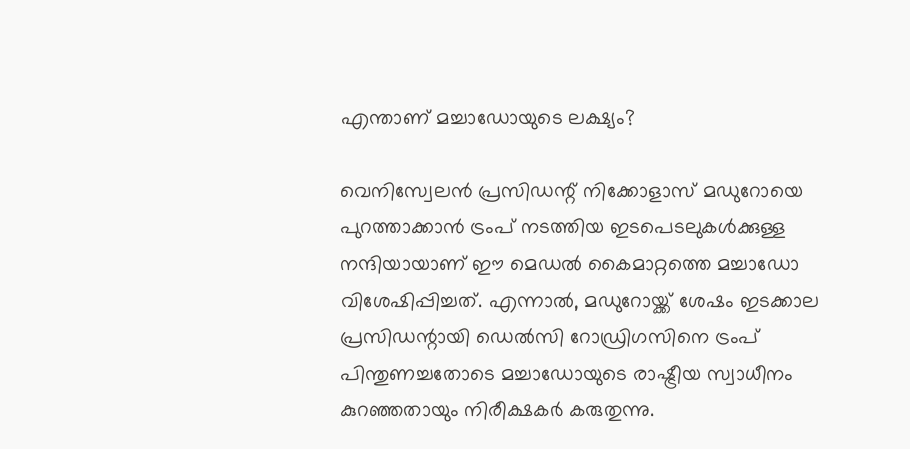എന്താണ് മച്ചാഡോയുടെ ലക്ഷ്യം?

വെനിസ്വേലൻ പ്രസിഡന്റ് നിക്കോളാസ് മഡുറോയെ പുറത്താക്കാൻ ട്രംപ് നടത്തിയ ഇടപെടലുകൾക്കുള്ള നന്ദിയായാണ് ഈ മെഡൽ കൈമാറ്റത്തെ മച്ചാഡോ വിശേഷിപ്പിച്ചത്. എന്നാൽ, മഡുറോയ്ക്ക് ശേഷം ഇടക്കാല പ്രസിഡന്റായി ഡെൽസി റോഡ്രിഗസിനെ ട്രംപ് പിന്തുണച്ചതോടെ മച്ചാഡോയുടെ രാഷ്ട്രീയ സ്വാധീനം കുറഞ്ഞതായും നിരീക്ഷകർ കരുതുന്നു.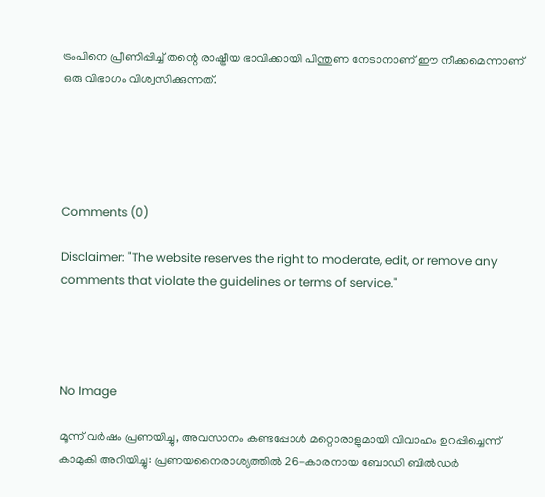ട്രംപിനെ പ്രീണിപ്പിച്ച് തന്റെ രാഷ്ട്രീയ ഭാവിക്കായി പിന്തുണ നേടാനാണ് ഈ നീക്കമെന്നാണ് ഒരു വിഭാഗം വിശ്വസിക്കുന്നത്.





Comments (0)

Disclaimer: "The website reserves the right to moderate, edit, or remove any comments that violate the guidelines or terms of service."




No Image

മൂന്ന് വർഷം പ്രണയിച്ചു, അവസാനം കണ്ടപ്പോൾ മറ്റൊരാളുമായി വിവാഹം ഉറപ്പിച്ചെന്ന് കാമുകി അറിയിച്ചു: പ്രണയനൈരാശ്യത്തിൽ 26-കാരനായ ബോഡി ബിൽഡർ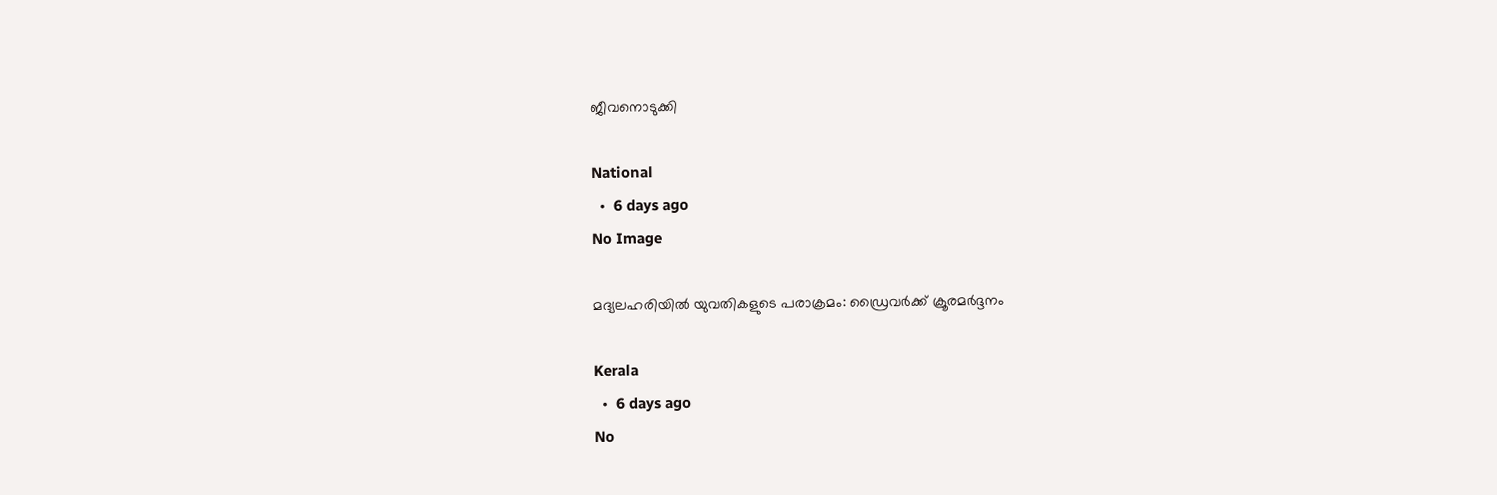ജീവനൊടുക്കി

National
  •  6 days ago
No Image

മദ്യലഹരിയിൽ യുവതികളുടെ പരാക്രമം: ഡ്രൈവർക്ക് ക്രൂരമർദ്ദനം

Kerala
  •  6 days ago
No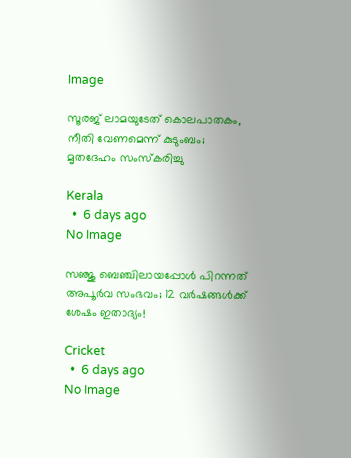Image

സൂരജ് ലാമയുടേത് കൊലപാതകം, നീതി വേണമെന്ന് കുടുംബം; മൃതദേഹം സംസ്‌കരിച്ചു

Kerala
  •  6 days ago
No Image

സഞ്ജു ബെഞ്ചിലായപ്പോൾ പിറന്നത് അപൂർവ സംഭവം; 12 വർഷങ്ങൾക്ക് ശേഷം ഇതാദ്യം!

Cricket
  •  6 days ago
No Image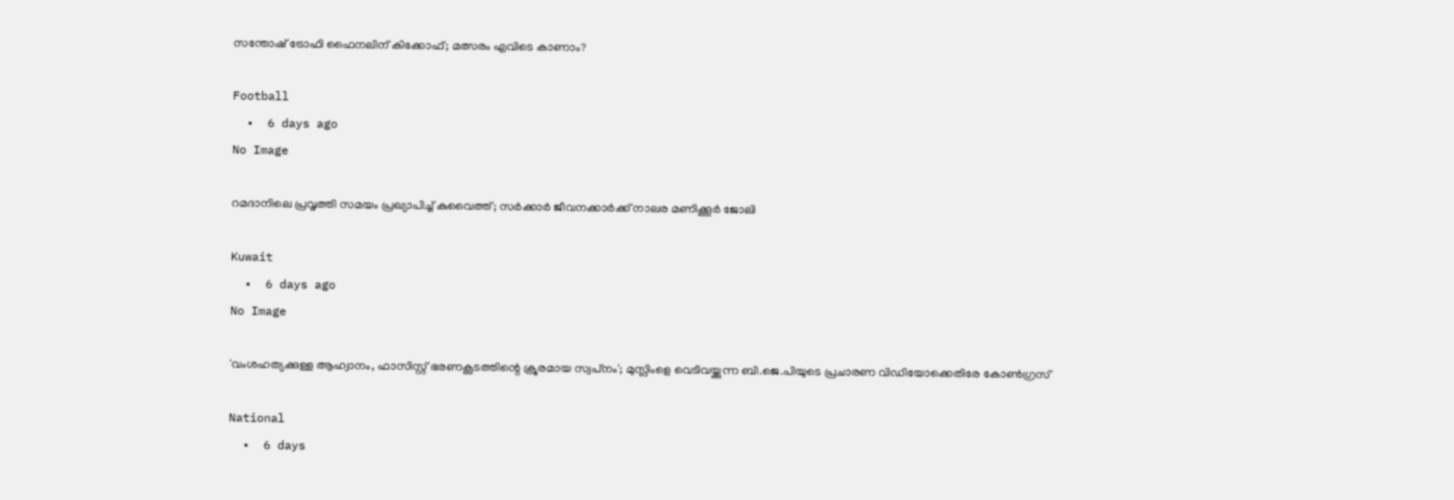സന്തോഷ് ട്രോഫി ഫൈനലിന് കിക്കോഫ്; മത്സരം എവിടെ കാണാം?

Football
  •  6 days ago
No Image

റമദാനിലെ പ്രവൃത്തി സമയം പ്രഖ്യാപിച്ച് കുവൈത്ത്; സർക്കാർ ജീവനക്കാർക്ക് നാലര മണിക്കൂർ ജോലി

Kuwait
  •  6 days ago
No Image

'വംശഹത്യക്കുള്ള ആഹ്വാനം, ഫാസിസ്റ്റ് ഭരണകൂടത്തിന്റെ ക്രൂരമായ സ്വപ്‌നം'; മുസ്ലിംളെ വെടിവയ്ക്കുന്ന ബി.ജെ.പിയുടെ പ്രചാരണ വിഡിയോക്കെതിരേ കോണ്‍ഗ്രസ്

National
  •  6 days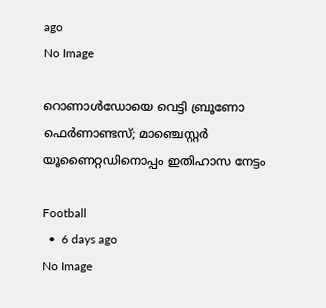ago
No Image

റൊണാൾഡോയെ വെട്ടി ബ്രൂണോ ഫെർണാണ്ടസ്; മാഞ്ചെസ്റ്റർ യൂണൈറ്റഡിനൊപ്പം ഇതിഹാസ നേട്ടം

Football
  •  6 days ago
No Image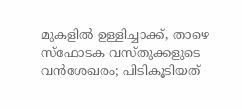മുകളില്‍ ഉള്ളിച്ചാക്ക്, താഴെ സ്‌ഫോടക വസ്തുക്കളുടെ വന്‍ശേഖരം; പിടികൂടിയത്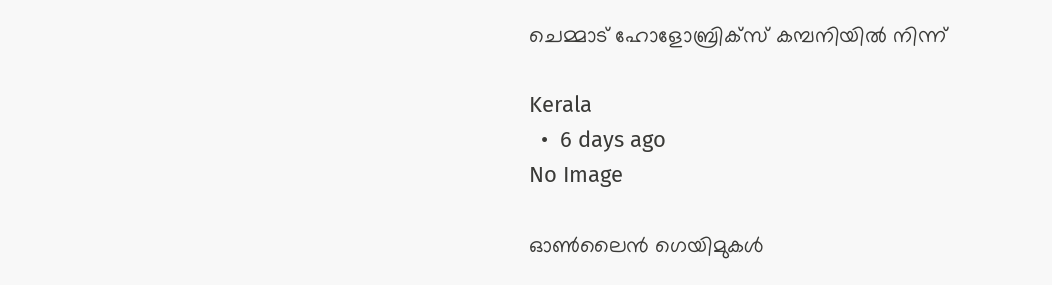ചെമ്മാട് ഹോളോബ്രിക്‌സ് കമ്പനിയില്‍ നിന്ന്

Kerala
  •  6 days ago
No Image

ഓൺലൈൻ ഗെയിമുകൾ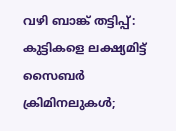വഴി ബാങ്ക് തട്ടിപ്പ്: കുട്ടികളെ ലക്ഷ്യമിട്ട് സൈബർ ക്രിമിനലുകൾ;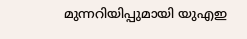മുന്നറിയിപ്പുമായി യുഎഇ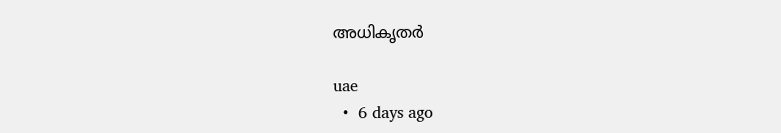അധികൃതർ

uae
  •  6 days ago